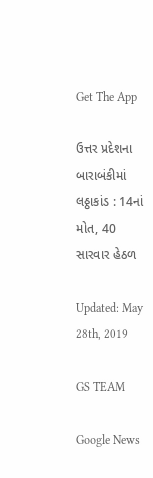Get The App

ઉત્તર પ્રદેશના બારાબંકીમાં લઠ્ઠાકાંડ : 14નાં મોત, 40 સારવાર હેઠળ

Updated: May 28th, 2019

GS TEAM

Google News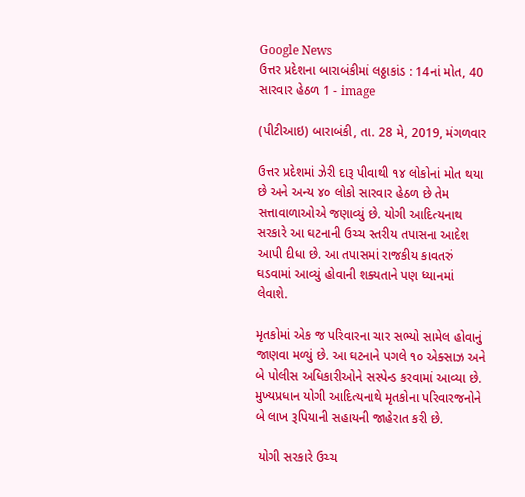Google News
ઉત્તર પ્રદેશના બારાબંકીમાં લઠ્ઠાકાંડ : 14નાં મોત, 40 સારવાર હેઠળ 1 - image

(પીટીઆઇ) બારાબંકી, તા. 28 મે, 2019, મંગળવાર

ઉત્તર પ્રદેશમાં ઝેરી દારૂ પીવાથી ૧૪ લોકોનાં મોત થયા છે અને અન્ય ૪૦ લોકો સારવાર હેઠળ છે તેમ સત્તાવાળાઓએ જણાવ્યું છે. યોગી આદિત્યનાથ સરકારે આ ઘટનાની ઉચ્ચ સ્તરીય તપાસના આદેશ આપી દીધા છે. આ તપાસમાં રાજકીય કાવતરું ઘડવામાં આવ્યું હોવાની શક્યતાને પણ ધ્યાનમાં લેવાશે.

મૃતકોમાં એક જ પરિવારના ચાર સભ્યો સામેલ હોવાનું જાણવા મળ્યું છે. આ ઘટનાને પગલે ૧૦ એક્સાઝ અને બે પોલીસ અધિકારીઓને સસ્પેન્ડ કરવામાં આવ્યા છે. મુખ્યપ્રધાન યોગી આદિત્યનાથે મૃતકોના પરિવારજનોને બે લાખ રૂપિયાની સહાયની જાહેરાત કરી છે.

 યોગી સરકારે ઉચ્ચ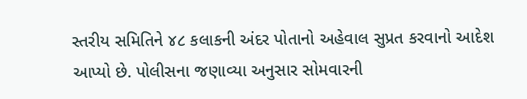સ્તરીય સમિતિને ૪૮ કલાકની અંદર પોતાનો અહેવાલ સુપ્રત કરવાનો આદેશ આપ્યો છે. પોલીસના જણાવ્યા અનુસાર સોમવારની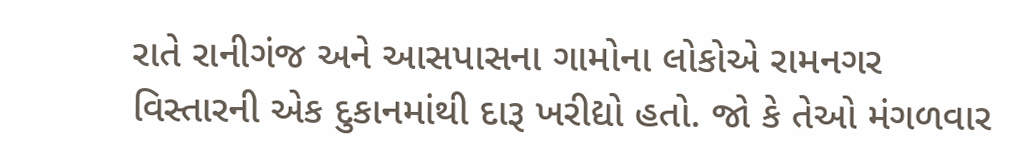રાતે રાનીગંજ અને આસપાસના ગામોના લોકોએ રામનગર વિસ્તારની એક દુકાનમાંથી દારૂ ખરીદ્યો હતો. જો કે તેઓ મંગળવાર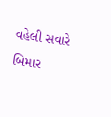વહેલી સવારે  બિમાર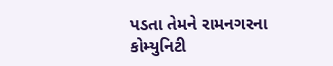પડતા તેમને રામનગરના કોમ્યુનિટી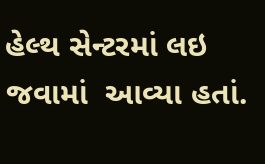હેલ્થ સેન્ટરમાં લઇ જવામાં  આવ્યા હતાં.